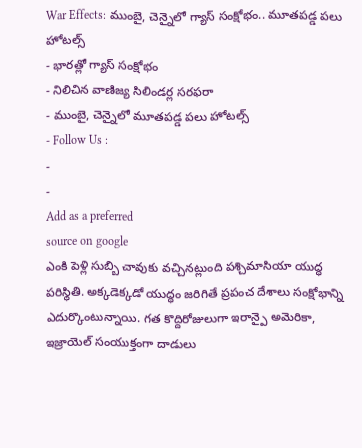War Effects: ముంబై, చెన్నైలో గ్యాస్ సంక్షోభం.. మూతపడ్డ పలు హోటల్స్
- భారత్లో గ్యాస్ సంక్షోభం
- నిలిచిన వాణిజ్య సిలిండర్ల సరఫరా
- ముంబై, చెన్నైలో మూతపడ్డ పలు హోటల్స్
- Follow Us :
-
-
Add as a preferred
source on google
ఎంకి పెళ్లి సుబ్బి చావుకు వచ్చినట్లుంది పశ్చిమాసియా యుద్ధ పరిస్థితి. అక్కడెక్కడో యుద్ధం జరిగితే ప్రపంచ దేశాలు సంక్షోభాన్ని ఎదుర్కొంటున్నాయి. గత కొద్దిరోజులుగా ఇరాన్పై అమెరికా, ఇజ్రాయెల్ సంయుక్తంగా దాడులు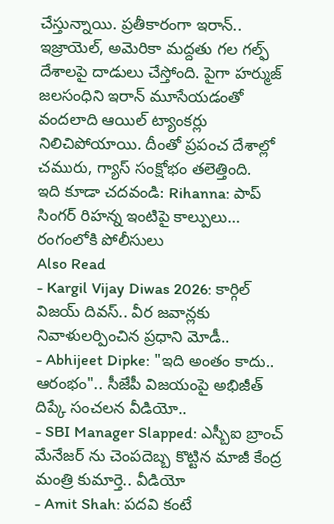చేస్తున్నాయి. ప్రతీకారంగా ఇరాన్.. ఇజ్రాయెల్, అమెరికా మద్దతు గల గల్ఫ్ దేశాలపై దాడులు చేస్తోంది. పైగా హర్ముజ్ జలసంధిని ఇరాన్ మూసేయడంతో వందలాది ఆయిల్ ట్యాంకర్లు నిలిచిపోయాయి. దీంతో ప్రపంచ దేశాల్లో చమురు, గ్యాస్ సంక్షోభం తలెత్తింది.
ఇది కూడా చదవండి: Rihanna: పాప్ సింగర్ రిహన్న ఇంటిపై కాల్పులు… రంగంలోకి పోలీసులు
Also Read
- Kargil Vijay Diwas 2026: కార్గిల్ విజయ్ దివస్.. వీర జవాన్లకు నివాళులర్పించిన ప్రధాని మోడీ..
- Abhijeet Dipke: "ఇది అంతం కాదు.. ఆరంభం".. సీజేపీ విజయంపై అభిజీత్ దిప్కే సంచలన వీడియో..
- SBI Manager Slapped: ఎస్బీఐ బ్రాంచ్ మేనేజర్ ను చెంపదెబ్బ కొట్టిన మాజీ కేంద్ర మంత్రి కుమార్తె.. వీడియో
- Amit Shah: పదవి కంటే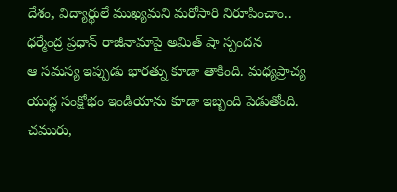దేశం, విద్యార్థులే ముఖ్యమని మరోసారి నిరూపించాం.. ధర్మేంద్ర ప్రధాన్ రాజీనామాపై అమిత్ షా స్పందన
ఆ సమస్య ఇప్పుడు భారత్ను కూడా తాకింది. మధ్యప్రాచ్య యుద్ధ సంక్షోభం ఇండియాను కూడా ఇబ్బంది పెడుతోంది. చమురు,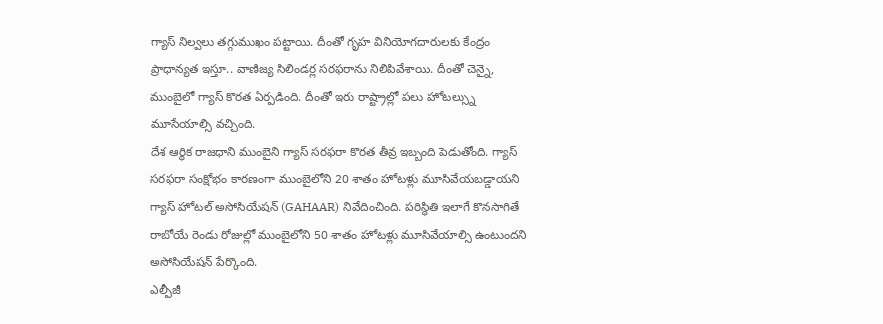గ్యాస్ నిల్వలు తగ్గుముఖం పట్టాయి. దీంతో గృహ వినియోగదారులకు కేంద్రం ప్రాధాన్యత ఇస్తూ.. వాణిజ్య సిలిండర్ల సరఫరాను నిలిపివేశాయి. దీంతో చెన్నై, ముంబైలో గ్యాస్ కొరత ఏర్పడింది. దీంతో ఇరు రాష్ట్రాల్లో పలు హోటల్స్ను మూసేయాల్సి వచ్చింది.
దేశ ఆర్థిక రాజధాని ముంబైని గ్యాస్ సరఫరా కొరత తీవ్ర ఇబ్బంది పెడుతోంది. గ్యాస్ సరఫరా సంక్షోభం కారణంగా ముంబైలోని 20 శాతం హోటళ్లు మూసివేయబడ్డాయని గ్యాస్ హోటల్ అసోసియేషన్ (GAHAAR) నివేదించింది. పరిస్థితి ఇలాగే కొనసాగితే రాబోయే రెండు రోజుల్లో ముంబైలోని 50 శాతం హోటళ్లు మూసివేయాల్సి ఉంటుందని అసోసియేషన్ పేర్కొంది.
ఎల్పీజీ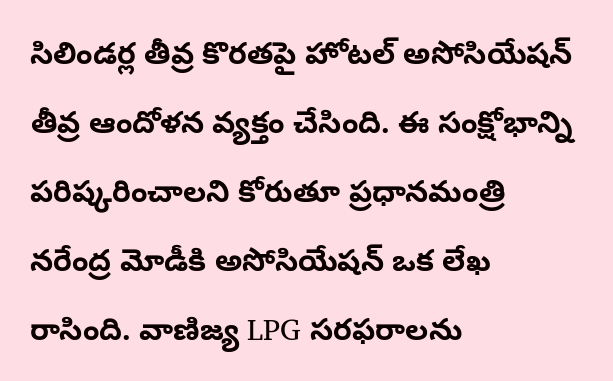సిలిండర్ల తీవ్ర కొరతపై హోటల్ అసోసియేషన్ తీవ్ర ఆందోళన వ్యక్తం చేసింది. ఈ సంక్షోభాన్ని పరిష్కరించాలని కోరుతూ ప్రధానమంత్రి నరేంద్ర మోడీకి అసోసియేషన్ ఒక లేఖ రాసింది. వాణిజ్య LPG సరఫరాలను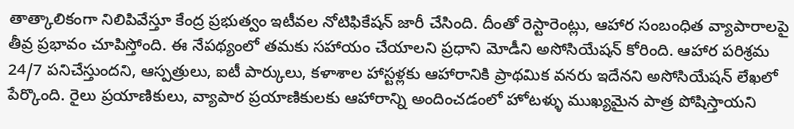తాత్కాలికంగా నిలిపివేస్తూ కేంద్ర ప్రభుత్వం ఇటీవల నోటిఫికేషన్ జారీ చేసింది. దీంతో రెస్టారెంట్లు, ఆహార సంబంధిత వ్యాపారాలపై తీవ్ర ప్రభావం చూపిస్తోంది. ఈ నేపథ్యంలో తమకు సహాయం చేయాలని ప్రధాని మోడీని అసోసియేషన్ కోరింది. ఆహార పరిశ్రమ 24/7 పనిచేస్తుందని, ఆస్పత్రులు, ఐటీ పార్కులు, కళాశాల హాస్టళ్లకు ఆహారానికి ప్రాథమిక వనరు ఇదేనని అసోసియేషన్ లేఖలో పేర్కొంది. రైలు ప్రయాణికులు, వ్యాపార ప్రయాణికులకు ఆహారాన్ని అందించడంలో హోటళ్ళు ముఖ్యమైన పాత్ర పోషిస్తాయని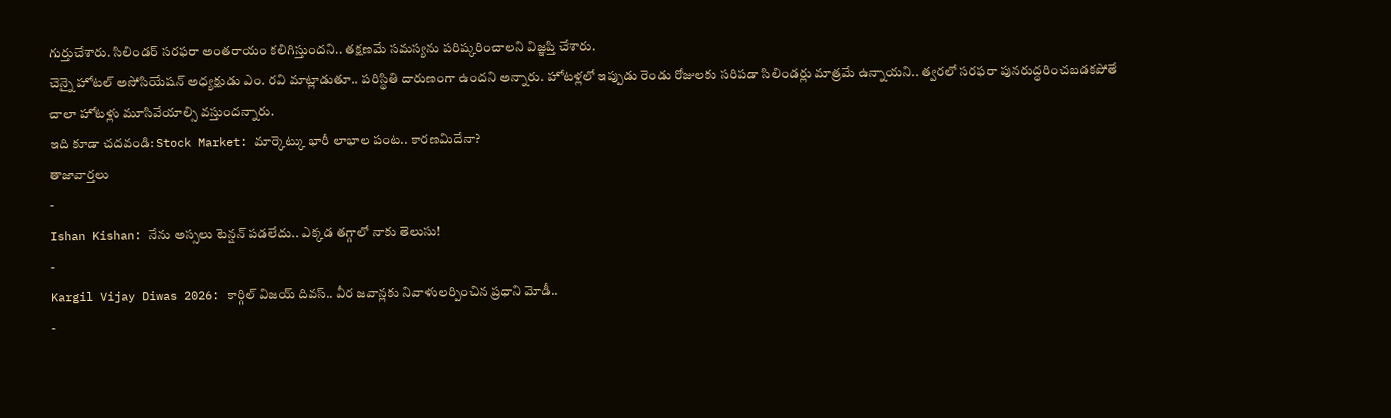గుర్తుచేశారు. సిలిండర్ సరఫరా అంతరాయం కలిగిస్తుందని.. తక్షణమే సమస్యను పరిష్కరించాలని విజ్ఞప్తి చేశారు.
చెన్నై హోటల్ అసోసియేషన్ అధ్యక్షుడు ఎం. రవి మాట్లాడుతూ.. పరిస్థితి దారుణంగా ఉందని అన్నారు. హోటళ్లలో ఇప్పుడు రెండు రోజులకు సరిపడా సిలిండర్లు మాత్రమే ఉన్నాయని.. త్వరలో సరఫరా పునరుద్ధరించబడకపోతే చాలా హోటళ్లు మూసివేయాల్సి వస్తుందన్నారు.
ఇది కూడా చదవండి: Stock Market: మార్కెట్కు భారీ లాభాల పంట.. కారణమిదేనా?
తాజావార్తలు
-
Ishan Kishan: నేను అస్సలు టెన్షన్ పడలేదు.. ఎక్కడ తగ్గాలో నాకు తెలుసు!
-
Kargil Vijay Diwas 2026: కార్గిల్ విజయ్ దివస్.. వీర జవాన్లకు నివాళులర్పించిన ప్రధాని మోడీ..
-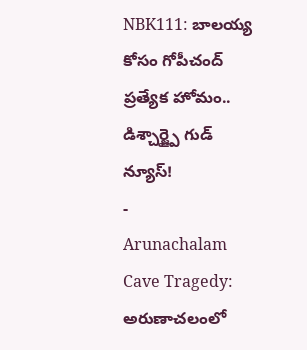NBK111: బాలయ్య కోసం గోపీచంద్ ప్రత్యేక హోమం.. డిశ్చార్జ్పై గుడ్ న్యూస్!
-
Arunachalam Cave Tragedy: అరుణాచలంలో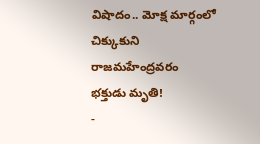విషాదం.. మోక్ష మార్గంలో చిక్కుకుని రాజమహేంద్రవరం భక్తుడు మృతి!
-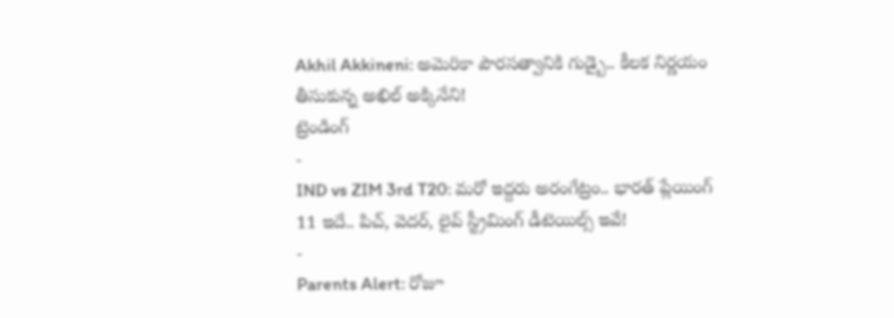Akhil Akkineni: అమెరికా పౌరసత్వానికి గుడ్బై.. కీలక నిర్ణయం తీసుకున్న అఖిల్ అక్కినేని!
ట్రెండింగ్
-
IND vs ZIM 3rd T20: మరో ఇద్దరు అరంగేట్రం.. భారత్ ప్లేయింగ్ 11 ఇదే.. పిచ్, వెదర్, లైవ్ స్ట్రీమింగ్ డీటెయిల్స్ ఇవే!
-
Parents Alert: రోజూ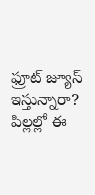ఫ్రూట్ జ్యూస్ ఇస్తున్నారా? పిల్లల్లో ఈ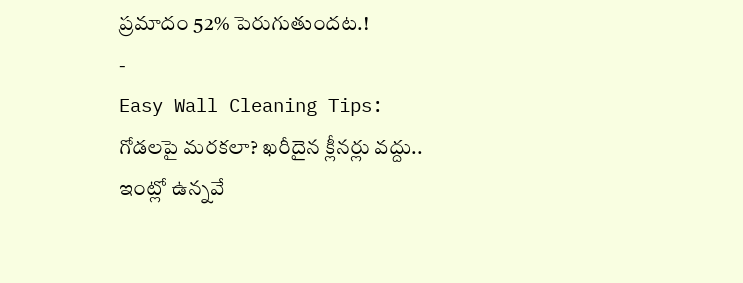ప్రమాదం 52% పెరుగుతుందట.!
-
Easy Wall Cleaning Tips: గోడలపై మరకలా? ఖరీదైన క్లీనర్లు వద్దు.. ఇంట్లో ఉన్నవే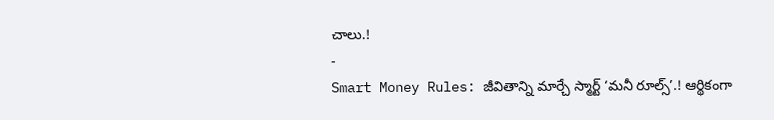చాలు.!
-
Smart Money Rules: జీవితాన్ని మార్చే స్మార్ట్ ‘మనీ రూల్స్’.! ఆర్థికంగా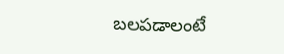బలపడాలంటే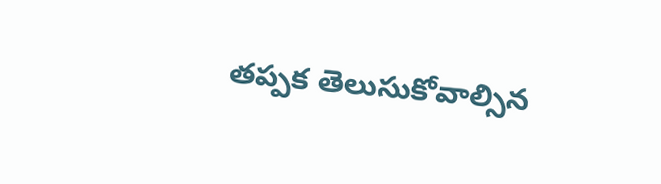తప్పక తెలుసుకోవాల్సిన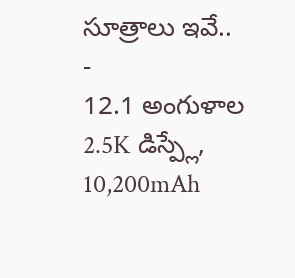సూత్రాలు ఇవే..
-
12.1 అంగుళాల 2.5K డిస్ప్లే, 10,200mAh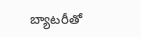బ్యాటరీతో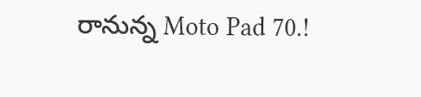రానున్న Moto Pad 70.!